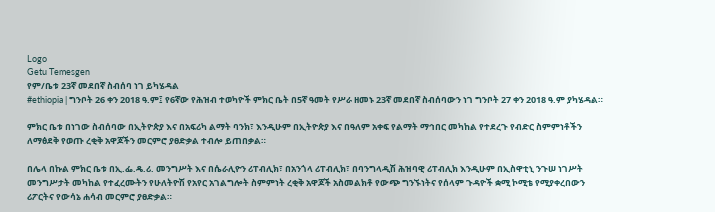Logo
Getu Temesgen
የም/ቤቱ 23ኛ መደበኛ ስብሰባ ነገ ይካሄዳል
#ethiopia | ግንቦት 26 ቀን 2018 ዓ.ም፤ የ6ኛው የሕዝብ ተወካዮች ምክር ቤት በ5ኛ ዓመት የሥራ ዘመኑ 23ኛ መደበኛ ስብሰባውን ነገ ግንቦት 27 ቀን 2018 ዓ.ም ያካሄዳል።

ምክር ቤቱ በነገው ስብሰባው በኢትዮጵያ እና በአፍሪካ ልማት ባንክ፣ እንዲሁም በኢትዮጵያ እና በዓለም አቀፍ የልማት ማኅበር መካከል የተደረጉ የብድር ስምምነቶችን ለማፅደቅ የወጡ ረቂቅ አዋጆችን መርምሮ ያፀድቃል ተብሎ ይጠበቃል።

በሌላ በኩል ምክር ቤቱ በኢ.ፌ.ዴ.ሪ. መንግሥት እና በሴራሊዮን ሪፐብሊክ፣ በአንጎላ ሪፐብሊክ፣ በባንግላዲሽ ሕዝባዊ ሪፐብሊክ እንዲሁም በኢስዋቲኒ ንጉሠ ነገሥት መንግሥታት መካከል የተፈረሙትን የሁለትዮሽ የአየር አገልግሎት ስምምነት ረቂቅ አዋጆች አስመልክቶ የውጭ ግንኙነትና የሰላም ጉዳዮች ቋሚ ኮሚቴ የሚያቀረበውን ሪፖርትና የውሳኔ ሐሳብ መርምሮ ያፀድቃል።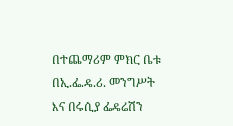በተጨማሪም ምክር ቤቱ በኢ.ፌ.ዴ.ሪ. መንግሥት እና በሩሲያ ፌዴሬሽን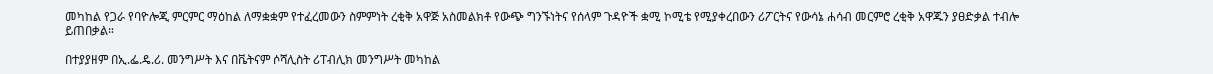መካከል የጋራ የባዮሎጂ ምርምር ማዕከል ለማቋቋም የተፈረመውን ስምምነት ረቂቅ አዋጅ አስመልክቶ የውጭ ግንኙነትና የሰላም ጉዳዮች ቋሚ ኮሚቴ የሚያቀረበውን ሪፖርትና የውሳኔ ሐሳብ መርምሮ ረቂቅ አዋጁን ያፀድቃል ተብሎ ይጠበቃል።

በተያያዘም በኢ.ፌ.ዴ.ሪ. መንግሥት እና በቬትናም ሶሻሊስት ሪፐብሊክ መንግሥት መካከል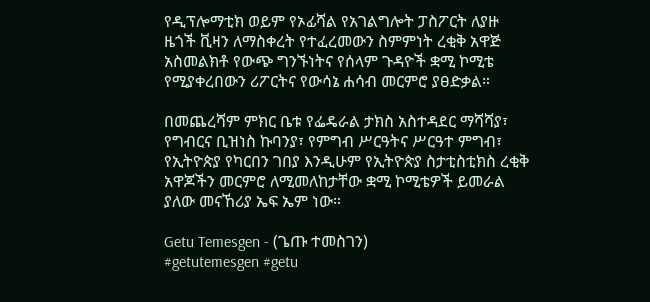የዲፕሎማቲክ ወይም የኦፊሻል የአገልግሎት ፓስፖርት ለያዙ ዜጎች ቪዛን ለማስቀረት የተፈረመውን ስምምነት ረቂቅ አዋጅ አስመልክቶ የውጭ ግንኙነትና የሰላም ጉዳዮች ቋሚ ኮሚቴ የሚያቀረበውን ሪፖርትና የውሳኔ ሐሳብ መርምሮ ያፀድቃል።

በመጨረሻም ምክር ቤቱ የፌዴራል ታክስ አስተዳደር ማሻሻያ፣ የግብርና ቢዝነስ ኩባንያ፣ የምግብ ሥርዓትና ሥርዓተ ምግብ፣ የኢትዮጵያ የካርበን ገበያ እንዲሁም የኢትዮጵያ ስታቲስቲክስ ረቂቅ አዋጆችን መርምሮ ለሚመለከታቸው ቋሚ ኮሚቴዎች ይመራል ያለው መናኸሪያ ኤፍ ኤም ነው።

Getu Temesgen - (ጌጡ ተመስገን)
#getutemesgen #getu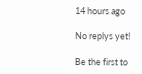14 hours ago

No replys yet!

Be the first to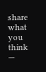share what you think —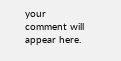your comment will appear here.